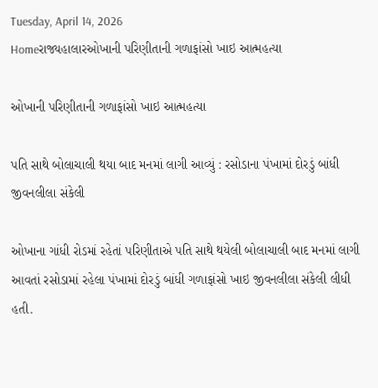Tuesday, April 14, 2026
Homeરાજ્યહાલારઓખાની પરિણીતાની ગળાફાંસો ખાઇ આત્મહત્યા

ઓખાની પરિણીતાની ગળાફાંસો ખાઇ આત્મહત્યા

પતિ સાથે બોલાચાલી થયા બાદ મનમાં લાગી આવ્યું : રસોડાના પંખામાં દોરડું બાંધી જીવનલીલા સંકેલી

ઓખાના ગાંધી રોડમાં રહેતાં પરિણીતાએ પતિ સાથે થયેલી બોલાચાલી બાદ મનમાં લાગી આવતાં રસોડામાં રહેલા પંખામાં દોરડું બાંધી ગળાફાંસો ખાઇ જીવનલીલા સંકેલી લીધી હતી.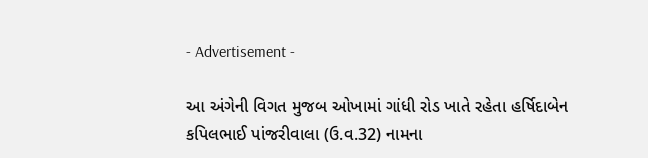- Advertisement -

આ અંગેની વિગત મુજબ ઓખામાં ગાંધી રોડ ખાતે રહેતા હર્ષિદાબેન કપિલભાઈ પાંજરીવાલા (ઉ.વ.32) નામના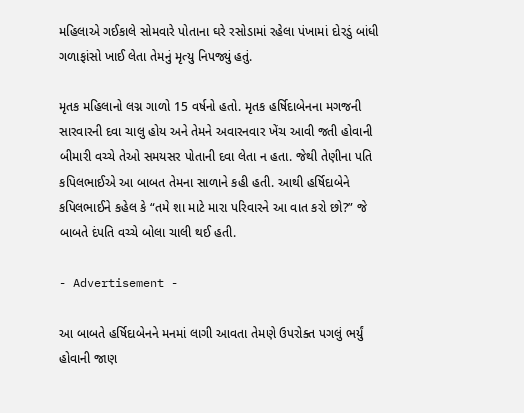મહિલાએ ગઈકાલે સોમવારે પોતાના ઘરે રસોડામાં રહેલા પંખામાં દોરડું બાંધી ગળાફાંસો ખાઈ લેતા તેમનું મૃત્યુ નિપજ્યું હતું.

મૃતક મહિલાનો લગ્ન ગાળો 15 વર્ષનો હતો. મૃતક હર્ષિદાબેનના મગજની સારવારની દવા ચાલુ હોય અને તેમને અવારનવાર ખેંચ આવી જતી હોવાની બીમારી વચ્ચે તેઓ સમયસર પોતાની દવા લેતા ન હતા. જેથી તેણીના પતિ કપિલભાઈએ આ બાબત તેમના સાળાને કહી હતી. આથી હર્ષિદાબેને કપિલભાઈને કહેલ કે “તમે શા માટે મારા પરિવારને આ વાત કરો છો?” જે બાબતે દંપતિ વચ્ચે બોલા ચાલી થઈ હતી.

- Advertisement -

આ બાબતે હર્ષિદાબેનને મનમાં લાગી આવતા તેમણે ઉપરોક્ત પગલું ભર્યું હોવાની જાણ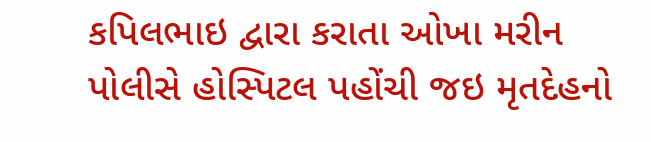કપિલભાઇ દ્વારા કરાતા ઓખા મરીન પોલીસે હોસ્પિટલ પહોંચી જઇ મૃતદેહનો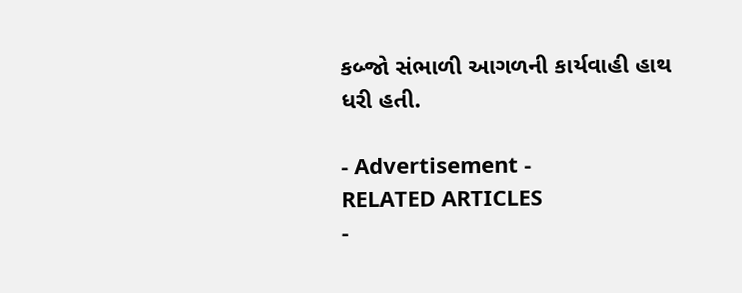કબ્જો સંભાળી આગળની કાર્યવાહી હાથ ધરી હતી.

- Advertisement -
RELATED ARTICLES
-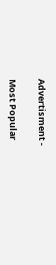Advertisment -

Most Popular